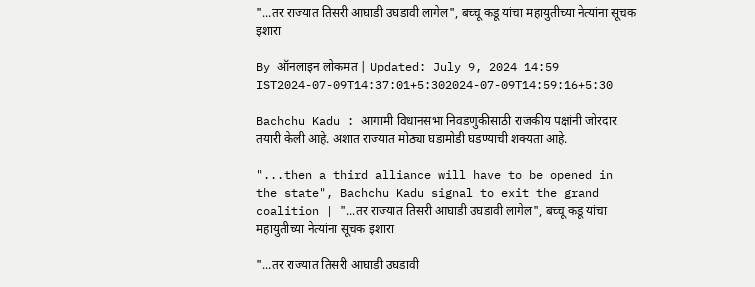"...तर राज्यात तिसरी आघाडी उघडावी लागेल", बच्चू कडू यांचा महायुतीच्या नेत्यांना सूचक इशारा

By ऑनलाइन लोकमत | Updated: July 9, 2024 14:59 IST2024-07-09T14:37:01+5:302024-07-09T14:59:16+5:30

Bachchu Kadu : आगामी विधानसभा निवडणुकीसाठी राजकीय पक्षांनी जोरदार तयारी केली आहे. अशात राज्यात मोठ्या घडामोडी घडण्याची शक्यता आहे.

"...then a third alliance will have to be opened in the state", Bachchu Kadu signal to exit the grand coalition | "...तर राज्यात तिसरी आघाडी उघडावी लागेल", बच्चू कडू यांचा महायुतीच्या नेत्यांना सूचक इशारा

"...तर राज्यात तिसरी आघाडी उघडावी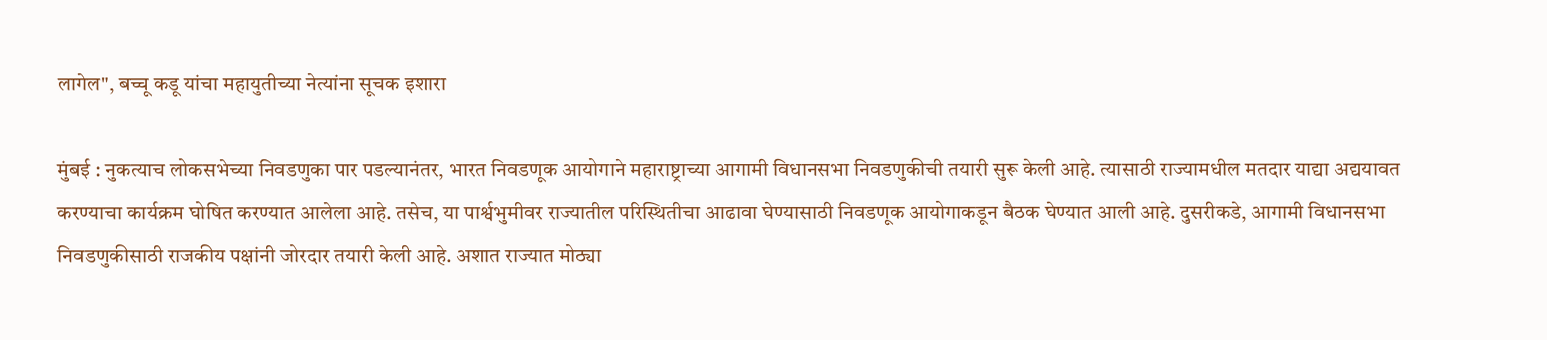लागेल", बच्चू कडू यांचा महायुतीच्या नेत्यांना सूचक इशारा

मुंबई : नुकत्याच लोकसभेच्या निवडणुका पार पडल्यानंतर, भारत निवडणूक आयोगाने महाराष्ट्राच्या आगामी विधानसभा निवडणुकीची तयारी सुरू केली आहे. त्यासाठी राज्यामधील मतदार याद्या अद्ययावत करण्याचा कार्यक्रम घोषित करण्यात आलेला आहे. तसेच, या पार्श्वभुमीवर राज्यातील परिस्थितीचा आढावा घेण्यासाठी निवडणूक आयोगाकडून बैठक घेण्यात आली आहे. दुसरीकडे, आगामी विधानसभा निवडणुकीसाठी राजकीय पक्षांनी जोरदार तयारी केली आहे. अशात राज्यात मोठ्या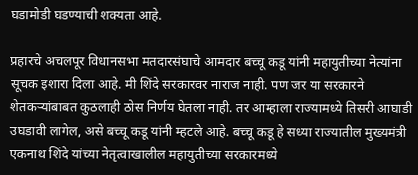घडामोडी घडण्याची शक्यता आहे.

प्रहारचे अचलपूर विधानसभा मतदारसंघाचे आमदार बच्चू कडू यांनी महायुतीच्या नेत्यांना सूचक इशारा दिला आहे. मी शिंदे सरकारवर नाराज नाही. पण जर या सरकारने शेतकऱ्यांबाबत कुठलाही ठोस निर्णय घेतला नाही. तर आम्हाला राज्यामध्ये तिसरी आघाडी उघडावी लागेल, असे बच्चू कडू यांनी म्हटले आहे. बच्चू कडू हे सध्या राज्यातील मुख्यमंत्री एकनाथ शिंदे यांच्या नेतृत्वाखालील महायुतीच्या सरकारमध्ये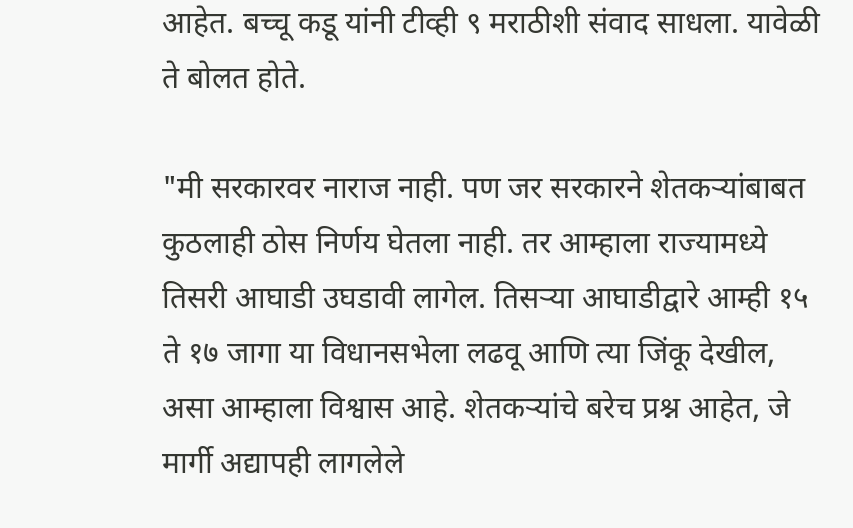आहेत. बच्चू कडू यांनी टीव्ही ९ मराठीशी संवाद साधला. यावेळी ते बोलत होते.

"मी सरकारवर नाराज नाही. पण जर सरकारने शेतकऱ्यांबाबत कुठलाही ठोस निर्णय घेतला नाही. तर आम्हाला राज्यामध्ये तिसरी आघाडी उघडावी लागेल. तिसऱ्या आघाडीद्वारे आम्ही १५ ते १७ जागा या विधानसभेला लढवू आणि त्या जिंकू देखील, असा आम्हाला विश्वास आहे. शेतकऱ्यांचे बरेच प्रश्न आहेत, जे मार्गी अद्यापही लागलेले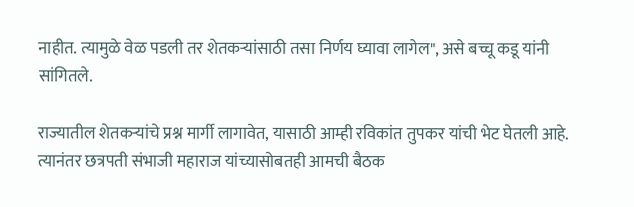नाहीत. त्यामुळे वेळ पडली तर शेतकऱ्यांसाठी तसा निर्णय घ्यावा लागेल", असे बच्चू कडू यांनी सांगितले.

राज्यातील शेतकऱ्यांचे प्रश्न मार्गी लागावेत, यासाठी आम्ही रविकांत तुपकर यांची भेट घेतली आहे. त्यानंतर छत्रपती संभाजी महाराज यांच्यासोबतही आमची बैठक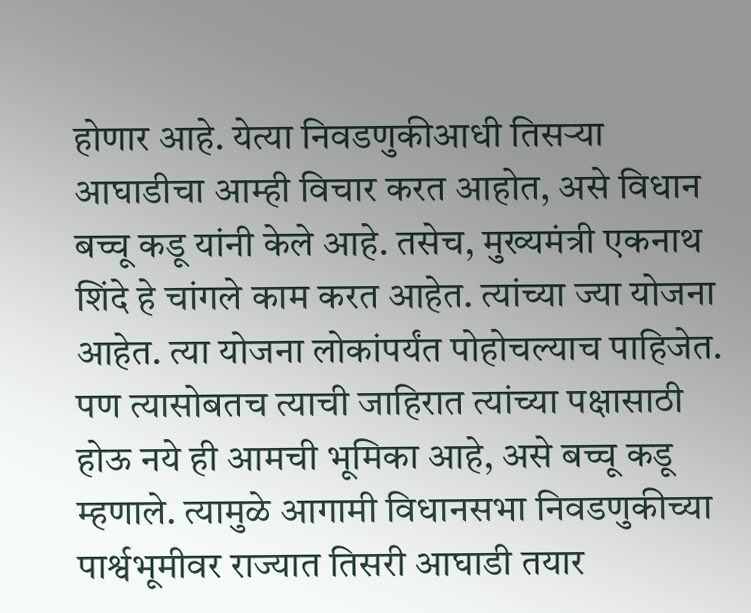होणार आहे. येत्या निवडणुकीआधी तिसऱ्या आघाडीचा आम्ही विचार करत आहोत, असे विधान बच्चू कडू यांनी केले आहे. तसेच, मुख्यमंत्री एकनाथ शिंदे हे चांगले काम करत आहेत. त्यांच्या ज्या योजना आहेत. त्या योजना लोकांपर्यंत पोहोचल्याच पाहिजेत. पण त्यासोबतच त्याची जाहिरात त्यांच्या पक्षासाठी होऊ नये ही आमची भूमिका आहे, असे बच्चू कडू म्हणाले. त्यामुळे आगामी विधानसभा निवडणुकीच्या पार्श्वभूमीवर राज्यात तिसरी आघाडी तयार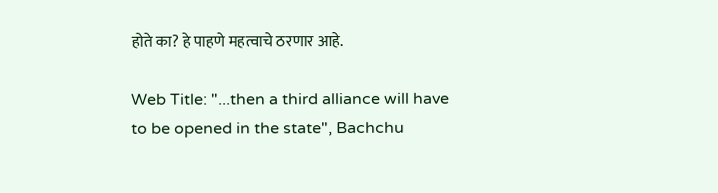होते का? हे पाहणे महत्वाचे ठरणार आहे.

Web Title: "...then a third alliance will have to be opened in the state", Bachchu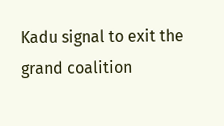Kadu signal to exit the grand coalition